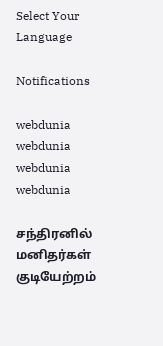Select Your Language

Notifications

webdunia
webdunia
webdunia
webdunia

சந்திரனில் மனிதர்கள் குடியேற்றம்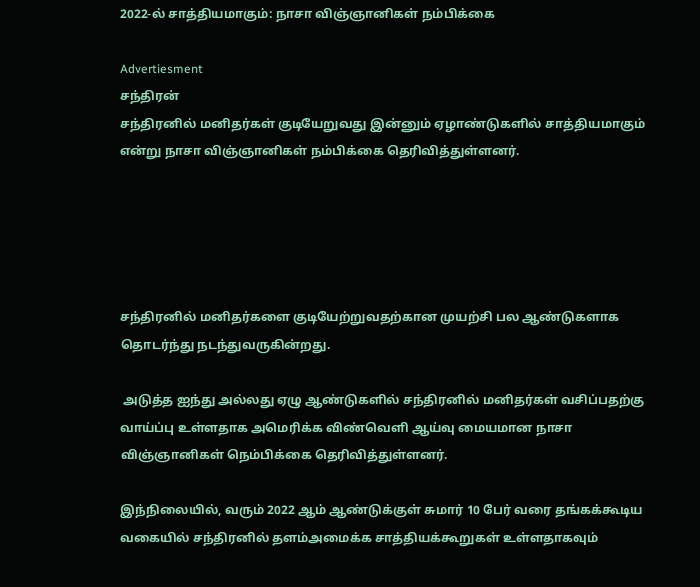2022-ல் சாத்தியமாகும்: நாசா விஞ்ஞானிகள் நம்பிக்கை

Advertiesment
சந்திரன்
சந்திரனில் மனிதர்கள் குடியேறுவது இன்னும் ஏழாண்டுகளில் சாத்தியமாகும் என்று நாசா விஞ்ஞானிகள் நம்பிக்கை தெரிவித்துள்ளனர்.





சந்திரனில் மனிதர்களை குடியேற்றுவதற்கான முயற்சி பல ஆண்டுகளாக தொடர்ந்து நடந்துவருகின்றது.

 அடுத்த ஐந்து அல்லது ஏழு ஆண்டுகளில் சந்திரனில் மனிதர்கள் வசிப்பதற்கு வாய்ப்பு உள்ளதாக அமெரிக்க விண்வெளி ஆய்வு மையமான நாசா விஞ்ஞானிகள் நெம்பிக்கை தெரிவித்துள்ளனர்.

இந்நிலையில், வரும் 2022 ஆம் ஆண்டுக்குள் சுமார் 10 பேர் வரை தங்கக்கூடிய வகையில் சந்திரனில் தளம்அமைக்க சாத்தியக்கூறுகள் உள்ளதாகவும்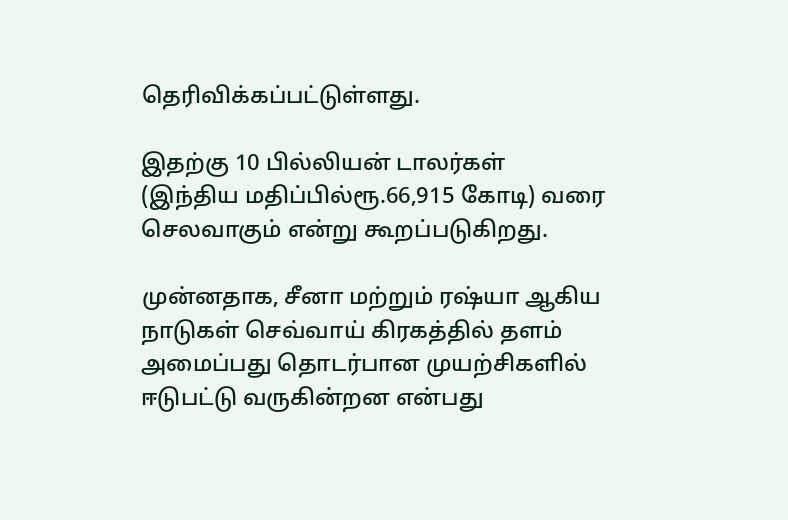தெரிவிக்கப்பட்டுள்ளது.

இதற்கு 10 பில்லியன் டாலர்கள் (இந்திய மதிப்பில்ரூ.66,915 கோடி) வரை செலவாகும் என்று கூறப்படுகிறது.

முன்னதாக, சீனா மற்றும் ரஷ்யா ஆகிய நாடுகள் செவ்வாய் கிரகத்தில் தளம் அமைப்பது தொடர்பான முயற்சிகளில் ஈடுபட்டு வருகின்றன என்பது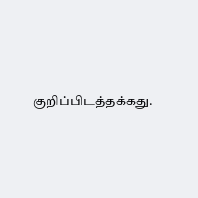குறிப்பிடத்தக்கது.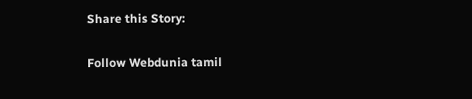Share this Story:

Follow Webdunia tamil